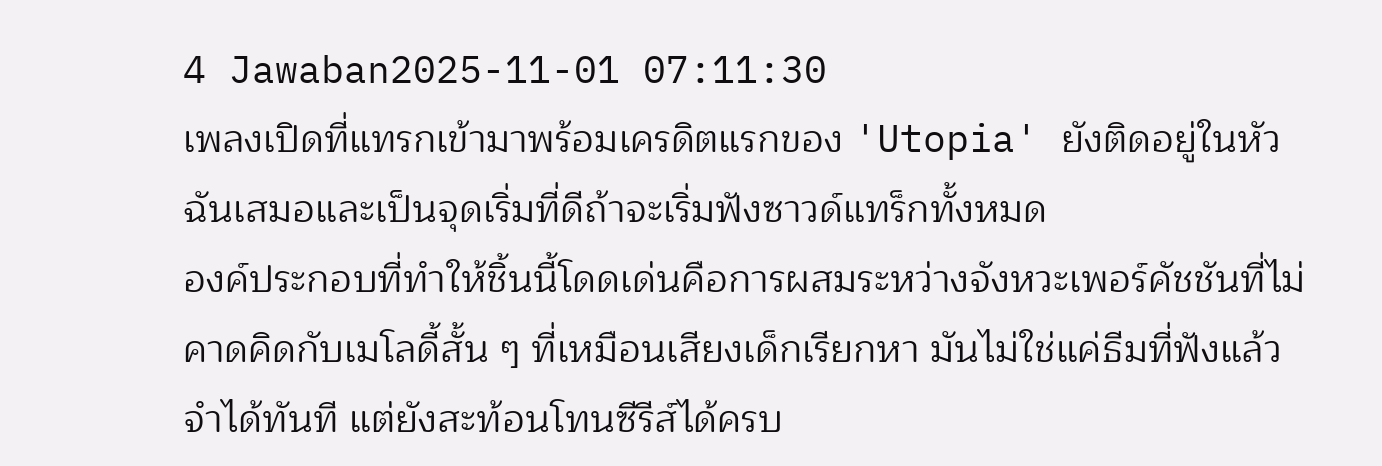4 Jawaban2025-11-01 07:11:30
เพลงเปิดที่แทรกเข้ามาพร้อมเครดิตแรกของ 'Utopia' ยังติดอยู่ในหัวฉันเสมอและเป็นจุดเริ่มที่ดีถ้าจะเริ่มฟังซาวด์แทร็กทั้งหมด
องค์ประกอบที่ทำให้ชิ้นนี้โดดเด่นคือการผสมระหว่างจังหวะเพอร์คัชชันที่ไม่คาดคิดกับเมโลดี้สั้น ๆ ที่เหมือนเสียงเด็กเรียกหา มันไม่ใช่แค่ธีมที่ฟังแล้วจำได้ทันที แต่ยังสะท้อนโทนซีรีส์ได้ครบ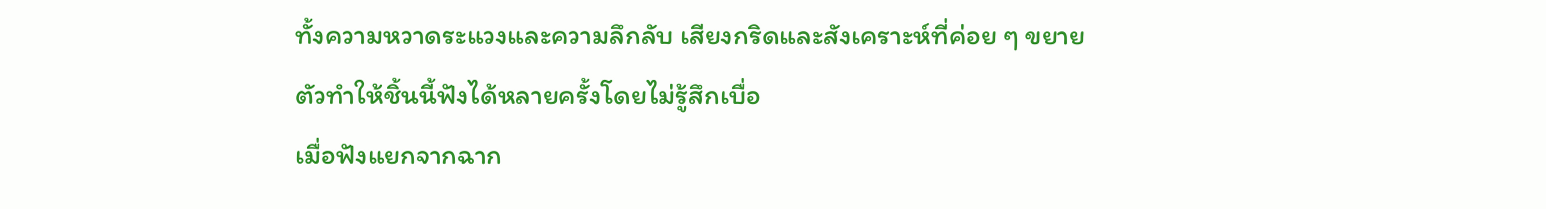ทั้งความหวาดระแวงและความลึกลับ เสียงกริดและสังเคราะห์ที่ค่อย ๆ ขยายตัวทำให้ชิ้นนี้ฟังได้หลายครั้งโดยไม่รู้สึกเบื่อ
เมื่อฟังแยกจากฉาก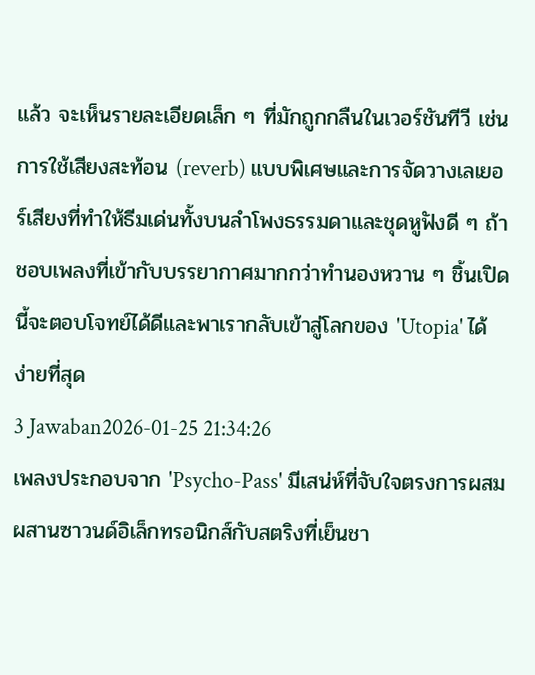แล้ว จะเห็นรายละเอียดเล็ก ๆ ที่มักถูกกลืนในเวอร์ชันทีวี เช่นการใช้เสียงสะท้อน (reverb) แบบพิเศษและการจัดวางเลเยอร์เสียงที่ทำให้ธีมเด่นทั้งบนลำโพงธรรมดาและชุดหูฟังดี ๆ ถ้าชอบเพลงที่เข้ากับบรรยากาศมากกว่าทำนองหวาน ๆ ชิ้นเปิดนี้จะตอบโจทย์ได้ดีและพาเรากลับเข้าสู่โลกของ 'Utopia' ได้ง่ายที่สุด
3 Jawaban2026-01-25 21:34:26
เพลงประกอบจาก 'Psycho-Pass' มีเสน่ห์ที่จับใจตรงการผสมผสานซาวนด์อิเล็กทรอนิกส์กับสตริงที่เย็นชา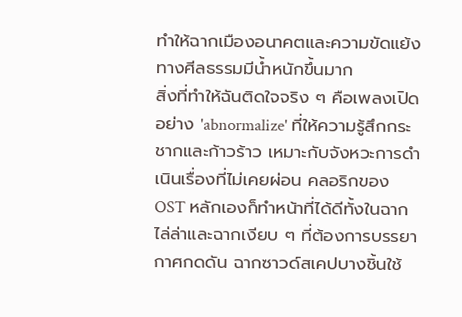ทำให้ฉากเมืองอนาคตและความขัดแย้งทางศีลธรรมมีน้ำหนักขึ้นมาก
สิ่งที่ทำให้ฉันติดใจจริง ๆ คือเพลงเปิดอย่าง 'abnormalize' ที่ให้ความรู้สึกกระชากและก้าวร้าว เหมาะกับจังหวะการดำเนินเรื่องที่ไม่เคยผ่อน คลอริกของ OST หลักเองก็ทำหน้าที่ได้ดีทั้งในฉากไล่ล่าและฉากเงียบ ๆ ที่ต้องการบรรยากาศกดดัน ฉากซาวด์สเคปบางชิ้นใช้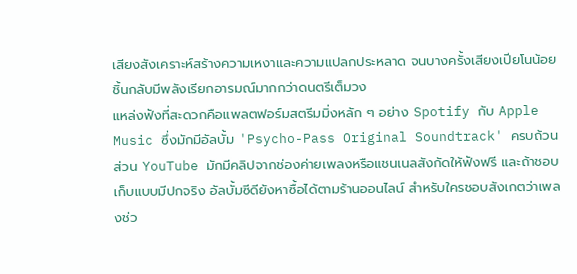เสียงสังเคราะห์สร้างความเหงาและความแปลกประหลาด จนบางครั้งเสียงเปียโนน้อยชิ้นกลับมีพลังเรียกอารมณ์มากกว่าดนตรีเต็มวง
แหล่งฟังที่สะดวกคือแพลตฟอร์มสตรีมมิ่งหลัก ๆ อย่าง Spotify กับ Apple Music ซึ่งมักมีอัลบั้ม 'Psycho-Pass Original Soundtrack' ครบถ้วน ส่วน YouTube มักมีคลิปจากช่องค่ายเพลงหรือแชนเนลสังกัดให้ฟังฟรี และถ้าชอบเก็บแบบมีปกจริง อัลบั้มซีดียังหาซื้อได้ตามร้านออนไลน์ สำหรับใครชอบสังเกตว่าเพลงช่ว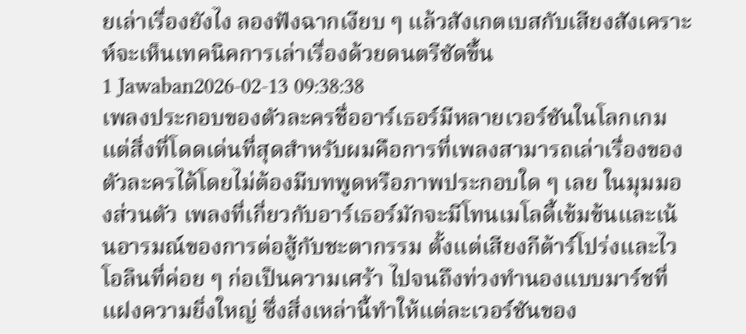ยเล่าเรื่องยังไง ลองฟังฉากเงียบ ๆ แล้วสังเกตเบสกับเสียงสังเคราะห์จะเห็นเทคนิคการเล่าเรื่องด้วยดนตรีชัดขึ้น
1 Jawaban2026-02-13 09:38:38
เพลงประกอบของตัวละครชื่ออาร์เธอร์มีหลายเวอร์ชันในโลกเกม แต่สิ่งที่โดดเด่นที่สุดสำหรับผมคือการที่เพลงสามารถเล่าเรื่องของตัวละครได้โดยไม่ต้องมีบทพูดหรือภาพประกอบใด ๆ เลย ในมุมมองส่วนตัว เพลงที่เกี่ยวกับอาร์เธอร์มักจะมีโทนเมโลดี้เข้มข้นและเน้นอารมณ์ของการต่อสู้กับชะตากรรม ตั้งแต่เสียงกีต้าร์โปร่งและไวโอลินที่ค่อย ๆ ก่อเป็นความเศร้า ไปจนถึงท่วงทำนองแบบมาร์ชที่แฝงความยิ่งใหญ่ ซึ่งสิ่งเหล่านี้ทำให้แต่ละเวอร์ชันของ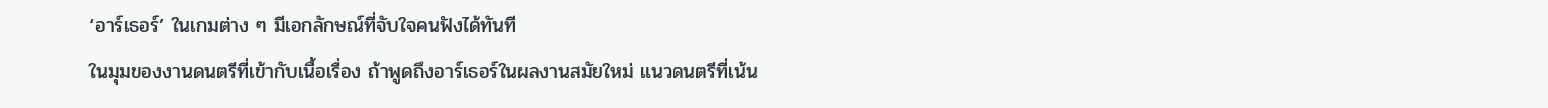‘อาร์เธอร์’ ในเกมต่าง ๆ มีเอกลักษณ์ที่จับใจคนฟังได้ทันที
ในมุมของงานดนตรีที่เข้ากับเนื้อเรื่อง ถ้าพูดถึงอาร์เธอร์ในผลงานสมัยใหม่ แนวดนตรีที่เน้น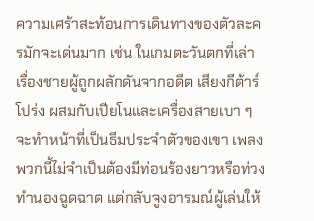ความเศร้าสะท้อนการเดินทางของตัวละครมักจะเด่นมาก เช่น ในเกมตะวันตกที่เล่าเรื่องชายผู้ถูกผลักดันจากอดีต เสียงกีต้าร์โปร่ง ผสมกับเปียโนและเครื่องสายเบา ๆ จะทำหน้าที่เป็นธีมประจำตัวของเขา เพลงพวกนี้ไม่จำเป็นต้องมีท่อนร้องยาวหรือท่วงทำนองฉูดฉาด แต่กลับจูงอารมณ์ผู้เล่นให้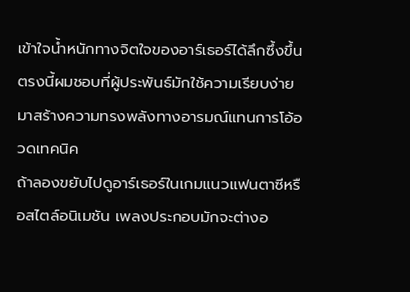เข้าใจน้ำหนักทางจิตใจของอาร์เธอร์ได้ลึกซึ้งขึ้น ตรงนี้ผมชอบที่ผู้ประพันธ์มักใช้ความเรียบง่ายมาสร้างความทรงพลังทางอารมณ์แทนการโอ้อวดเทคนิค
ถ้าลองขยับไปดูอาร์เธอร์ในเกมแนวแฟนตาซีหรือสไตล์อนิเมชัน เพลงประกอบมักจะต่างอ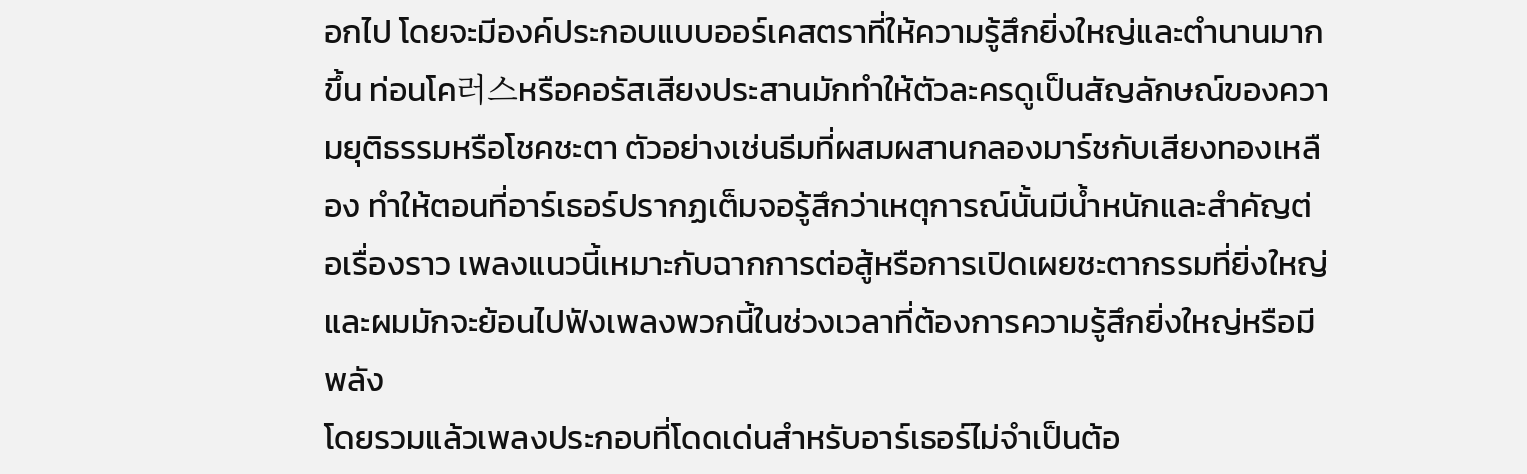อกไป โดยจะมีองค์ประกอบแบบออร์เคสตราที่ให้ความรู้สึกยิ่งใหญ่และตำนานมากขึ้น ท่อนโค러스หรือคอรัสเสียงประสานมักทำให้ตัวละครดูเป็นสัญลักษณ์ของความยุติธรรมหรือโชคชะตา ตัวอย่างเช่นธีมที่ผสมผสานกลองมาร์ชกับเสียงทองเหลือง ทำให้ตอนที่อาร์เธอร์ปรากฏเต็มจอรู้สึกว่าเหตุการณ์นั้นมีน้ำหนักและสำคัญต่อเรื่องราว เพลงแนวนี้เหมาะกับฉากการต่อสู้หรือการเปิดเผยชะตากรรมที่ยิ่งใหญ่ และผมมักจะย้อนไปฟังเพลงพวกนี้ในช่วงเวลาที่ต้องการความรู้สึกยิ่งใหญ่หรือมีพลัง
โดยรวมแล้วเพลงประกอบที่โดดเด่นสำหรับอาร์เธอร์ไม่จำเป็นต้อ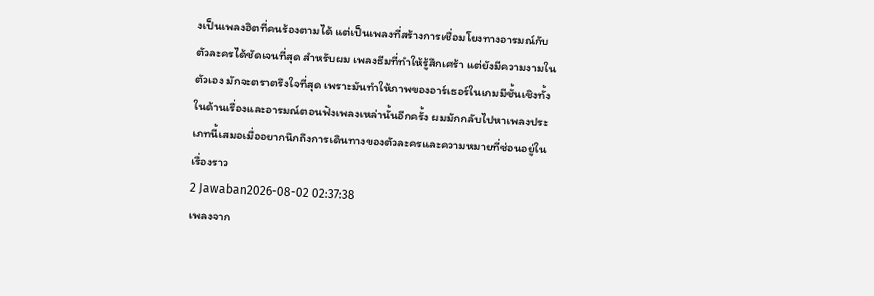งเป็นเพลงฮิตที่คนร้องตามได้ แต่เป็นเพลงที่สร้างการเชื่อมโยงทางอารมณ์กับตัวละครได้ชัดเจนที่สุด สำหรับผม เพลงธีมที่ทำให้รู้สึกเศร้า แต่ยังมีความงามในตัวเอง มักจะตราตรึงใจที่สุด เพราะมันทำให้ภาพของอาร์เธอร์ในเกมมีชั้นเชิงทั้งในด้านเรื่องและอารมณ์ตอนฟังเพลงเหล่านั้นอีกครั้ง ผมมักกลับไปหาเพลงประเภทนี้เสมอเมื่ออยากนึกถึงการเดินทางของตัวละครและความหมายที่ซ่อนอยู่ในเรื่องราว
2 Jawaban2026-08-02 02:37:38
เพลงจาก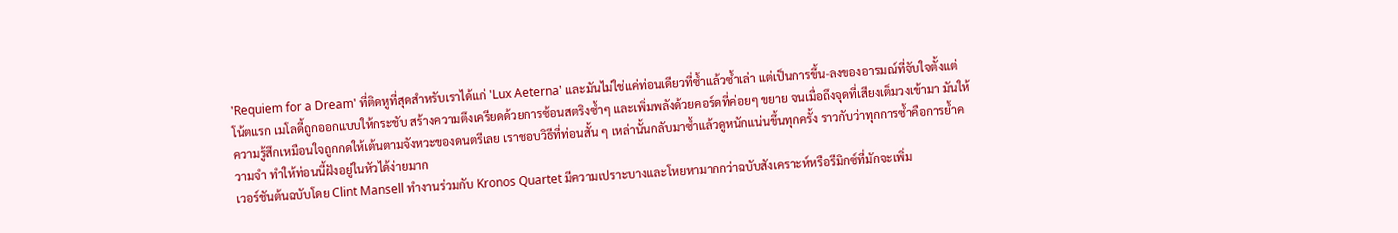'Requiem for a Dream' ที่ติดหูที่สุดสำหรับเราได้แก่ 'Lux Aeterna' และมันไม่ใช่แค่ท่อนเดียวที่ซ้ำแล้วซ้ำเล่า แต่เป็นการขึ้น-ลงของอารมณ์ที่จับใจตั้งแต่โน้ตแรก เมโลดี้ถูกออกแบบให้กระชับ สร้างความตึงเครียดด้วยการซ้อนสตริงซ้ำๆ และเพิ่มพลังด้วยคอร์ดที่ค่อยๆ ขยาย จนเมื่อถึงจุดที่เสียงเต็มวงเข้ามา มันให้ความรู้สึกเหมือนใจถูกกดให้เต้นตามจังหวะของดนตรีเลย เราชอบวิธีที่ท่อนสั้น ๆ เหล่านั้นกลับมาซ้ำแล้วดูหนักแน่นขึ้นทุกครั้ง ราวกับว่าทุกการซ้ำคือการย้ำความจำ ทำให้ท่อนนี้ฝังอยู่ในหัวได้ง่ายมาก
เวอร์ชันต้นฉบับโดย Clint Mansell ทำงานร่วมกับ Kronos Quartet มีความเปราะบางและโหยหามากกว่าฉบับสังเคราะห์หรือรีมิกซ์ที่มักจะเพิ่ม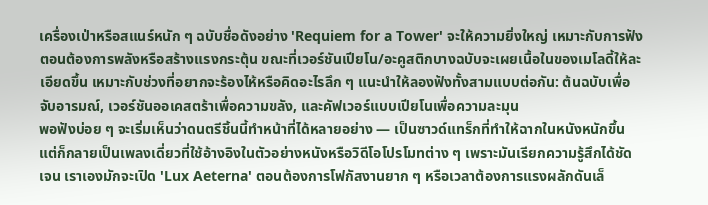เครื่องเป่าหรือสแนร์หนัก ๆ ฉบับชื่อดังอย่าง 'Requiem for a Tower' จะให้ความยิ่งใหญ่ เหมาะกับการฟังตอนต้องการพลังหรือสร้างแรงกระตุ้น ขณะที่เวอร์ชันเปียโน/อะคูสติกบางฉบับจะเผยเนื้อในของเมโลดี้ให้ละเอียดขึ้น เหมาะกับช่วงที่อยากจะร้องไห้หรือคิดอะไรลึก ๆ แนะนำให้ลองฟังทั้งสามแบบต่อกัน: ต้นฉบับเพื่อจับอารมณ์, เวอร์ชันออเคสตร้าเพื่อความขลัง, และคัฟเวอร์แบบเปียโนเพื่อความละมุน
พอฟังบ่อย ๆ จะเริ่มเห็นว่าดนตรีชิ้นนี้ทำหน้าที่ได้หลายอย่าง — เป็นซาวด์แทร็กที่ทำให้ฉากในหนังหนักขึ้น แต่ก็กลายเป็นเพลงเดี่ยวที่ใช้อ้างอิงในตัวอย่างหนังหรือวิดีโอโปรโมทต่าง ๆ เพราะมันเรียกความรู้สึกได้ชัดเจน เราเองมักจะเปิด 'Lux Aeterna' ตอนต้องการโฟกัสงานยาก ๆ หรือเวลาต้องการแรงผลักดันเล็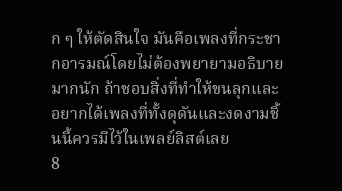ก ๆ ให้ตัดสินใจ มันคือเพลงที่กระชากอารมณ์โดยไม่ต้องพยายามอธิบายมากนัก ถ้าชอบสิ่งที่ทำให้ขนลุกและอยากได้เพลงที่ทั้งดุดันและงดงามชิ้นนี้ควรมีไว้ในเพลย์ลิสต์เลย
8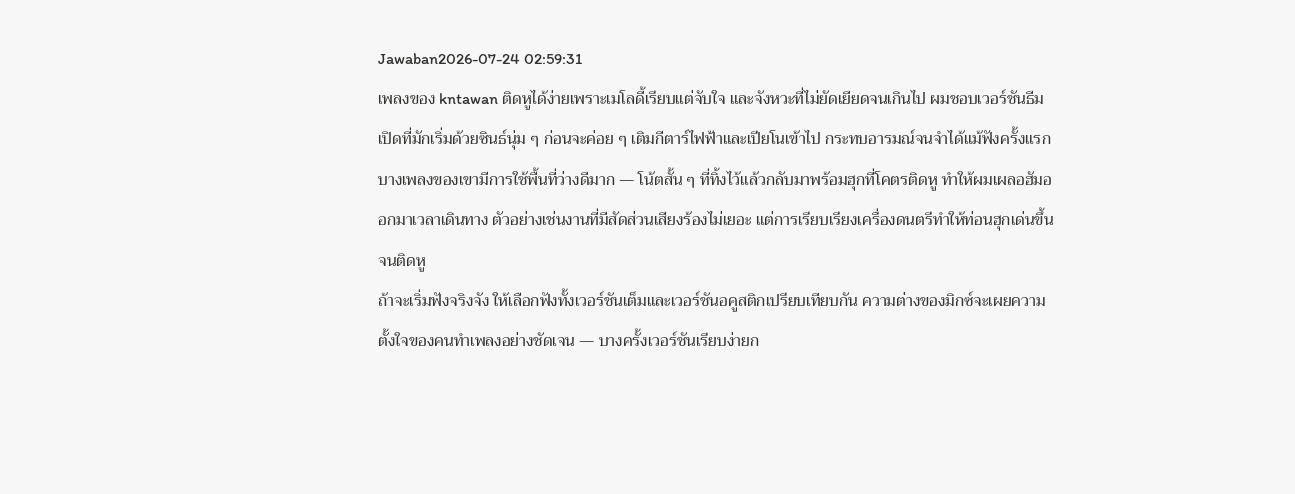Jawaban2026-07-24 02:59:31
เพลงของ kntawan ติดหูได้ง่ายเพราะเมโลดี้เรียบแต่จับใจ และจังหวะที่ไม่ยัดเยียดจนเกินไป ผมชอบเวอร์ชันธีมเปิดที่มักเริ่มด้วยซินธ์นุ่ม ๆ ก่อนจะค่อย ๆ เติมกีตาร์ไฟฟ้าและเปียโนเข้าไป กระทบอารมณ์จนจำได้แม้ฟังครั้งแรก
บางเพลงของเขามีการใช้พื้นที่ว่างดีมาก — โน้ตสั้น ๆ ที่ทิ้งไว้แล้วกลับมาพร้อมฮุกที่โคตรติดหู ทำให้ผมเผลอฮัมออกมาเวลาเดินทาง ตัวอย่างเช่นงานที่มีสัดส่วนเสียงร้องไม่เยอะ แต่การเรียบเรียงเครื่องดนตรีทำให้ท่อนฮุกเด่นขึ้นจนติดหู
ถ้าจะเริ่มฟังจริงจัง ให้เลือกฟังทั้งเวอร์ชันเต็มและเวอร์ชันอคูสติกเปรียบเทียบกัน ความต่างของมิกซ์จะเผยความตั้งใจของคนทำเพลงอย่างชัดเจน — บางครั้งเวอร์ชันเรียบง่ายก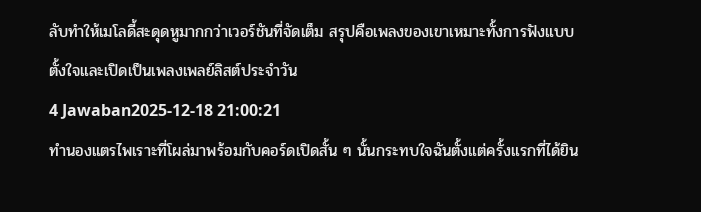ลับทำให้เมโลดี้สะดุดหูมากกว่าเวอร์ชันที่จัดเต็ม สรุปคือเพลงของเขาเหมาะทั้งการฟังแบบตั้งใจและเปิดเป็นเพลงเพลย์ลิสต์ประจำวัน
4 Jawaban2025-12-18 21:00:21
ทำนองแตรไพเราะที่โผล่มาพร้อมกับคอร์ดเปิดสั้น ๆ นั้นกระทบใจฉันตั้งแต่ครั้งแรกที่ได้ยิน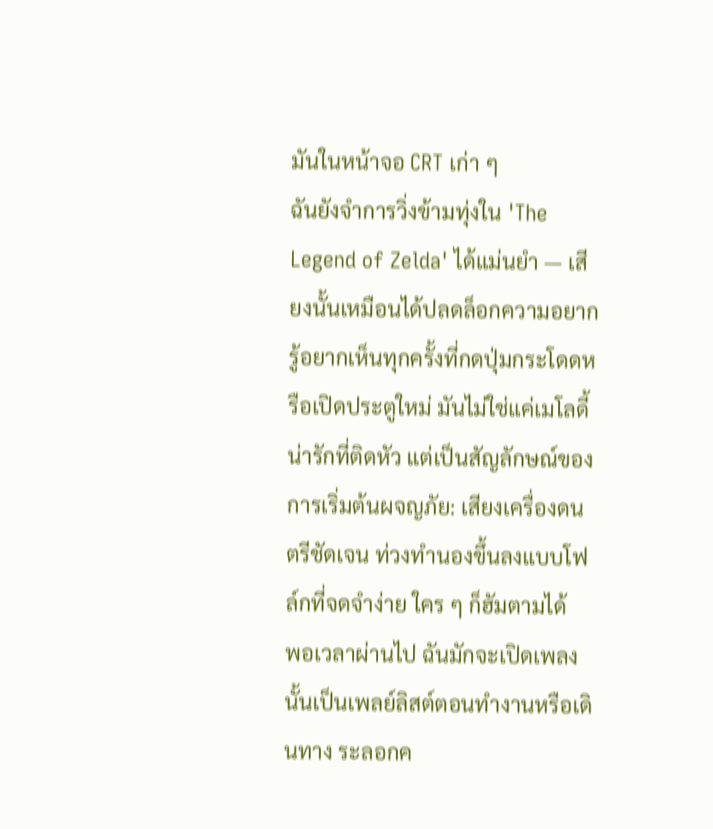มันในหน้าจอ CRT เก่า ๆ
ฉันยังจำการวิ่งข้ามทุ่งใน 'The Legend of Zelda' ได้แม่นยำ — เสียงนั้นเหมือนได้ปลดล็อกความอยากรู้อยากเห็นทุกครั้งที่กดปุ่มกระโดดหรือเปิดประตูใหม่ มันไม่ใช่แค่เมโลดี้น่ารักที่ติดหัว แต่เป็นสัญลักษณ์ของการเริ่มต้นผจญภัย: เสียงเครื่องดนตรีชัดเจน ท่วงทำนองขึ้นลงแบบโฟล์กที่จดจำง่าย ใคร ๆ ก็ฮัมตามได้
พอเวลาผ่านไป ฉันมักจะเปิดเพลงนั้นเป็นเพลย์ลิสต์ตอนทำงานหรือเดินทาง ระลอกค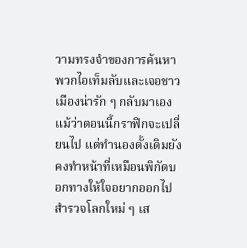วามทรงจำของการค้นหาพวกไอเท็มลับและเจอชาวเมืองน่ารัก ๆ กลับมาเอง แม้ว่าตอนนี้กราฟิกจะเปลี่ยนไป แต่ทำนองดั้งเดิมยังคงทำหน้าที่เหมือนพิกัดบอกทางให้ใจอยากออกไปสำรวจโลกใหม่ ๆ เส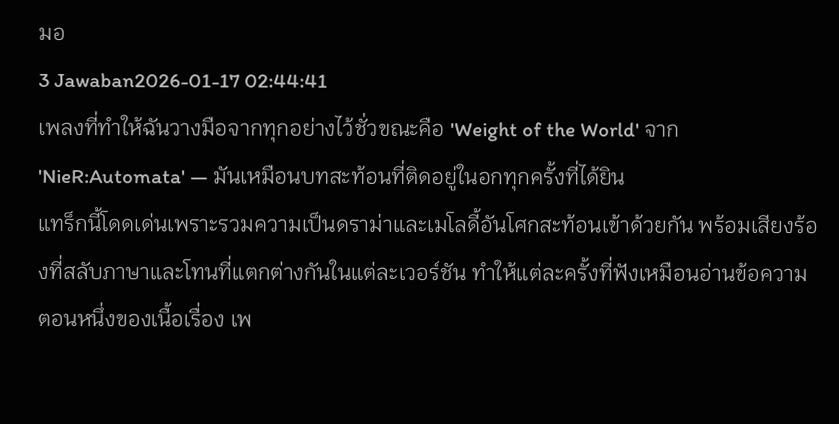มอ
3 Jawaban2026-01-17 02:44:41
เพลงที่ทำให้ฉันวางมือจากทุกอย่างไว้ชั่วขณะคือ 'Weight of the World' จาก 'NieR:Automata' — มันเหมือนบทสะท้อนที่ติดอยู่ในอกทุกครั้งที่ได้ยิน
แทร็กนี้โดดเด่นเพราะรวมความเป็นดราม่าและเมโลดี้อันโศกสะท้อนเข้าด้วยกัน พร้อมเสียงร้องที่สลับภาษาและโทนที่แตกต่างกันในแต่ละเวอร์ชัน ทำให้แต่ละครั้งที่ฟังเหมือนอ่านข้อความตอนหนึ่งของเนื้อเรื่อง เพ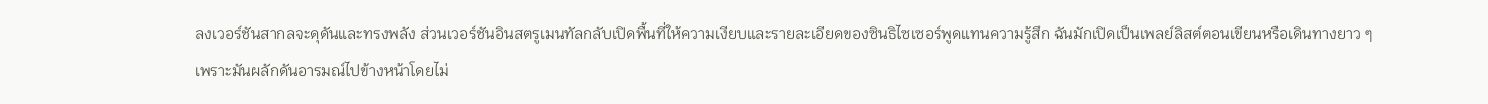ลงเวอร์ชันสากลจะดุดันและทรงพลัง ส่วนเวอร์ชันอินสตรูเมนทัลกลับเปิดพื้นที่ให้ความเงียบและรายละเอียดของซินธิไซเซอร์พูดแทนความรู้สึก ฉันมักเปิดเป็นเพลย์ลิสต์ตอนเขียนหรือเดินทางยาว ๆ เพราะมันผลักดันอารมณ์ไปข้างหน้าโดยไม่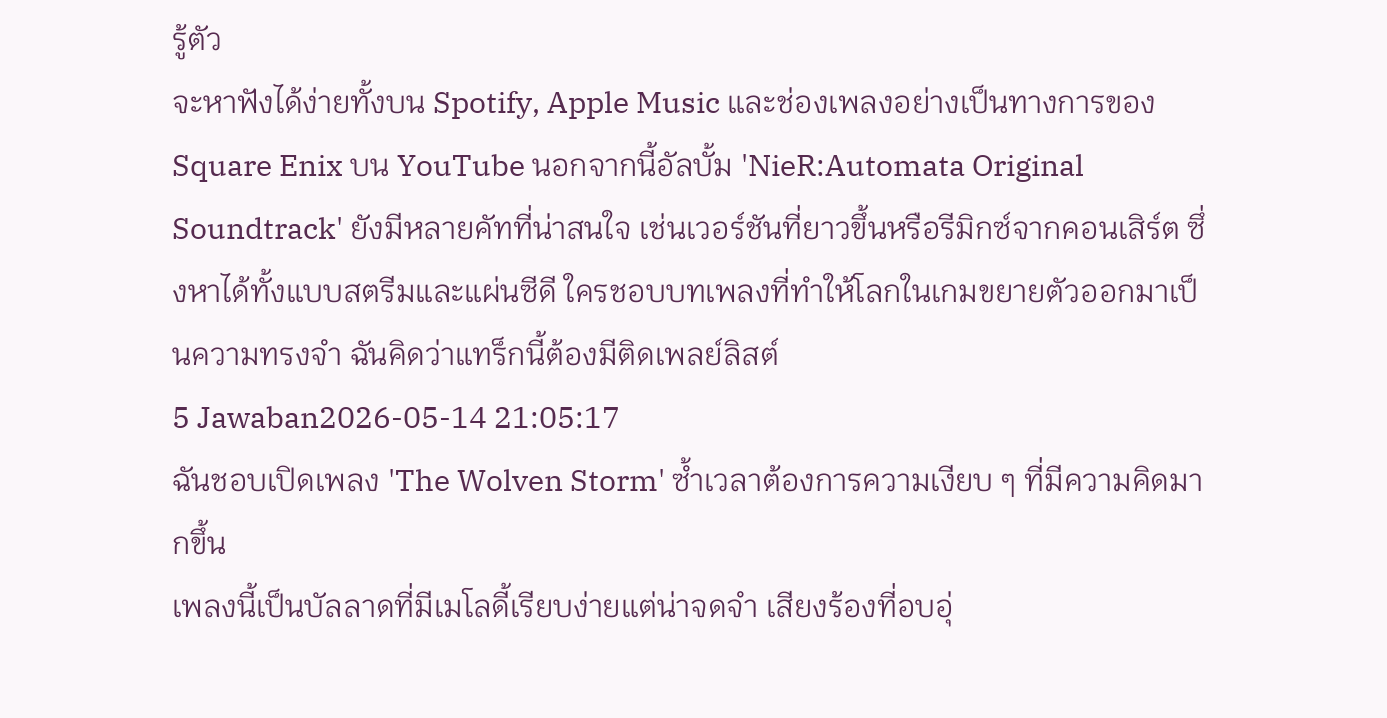รู้ตัว
จะหาฟังได้ง่ายทั้งบน Spotify, Apple Music และช่องเพลงอย่างเป็นทางการของ Square Enix บน YouTube นอกจากนี้อัลบั้ม 'NieR:Automata Original Soundtrack' ยังมีหลายคัทที่น่าสนใจ เช่นเวอร์ชันที่ยาวขึ้นหรือรีมิกซ์จากคอนเสิร์ต ซึ่งหาได้ทั้งแบบสตรีมและแผ่นซีดี ใครชอบบทเพลงที่ทำให้โลกในเกมขยายตัวออกมาเป็นความทรงจำ ฉันคิดว่าแทร็กนี้ต้องมีติดเพลย์ลิสต์
5 Jawaban2026-05-14 21:05:17
ฉันชอบเปิดเพลง 'The Wolven Storm' ซ้ำเวลาต้องการความเงียบ ๆ ที่มีความคิดมากขึ้น
เพลงนี้เป็นบัลลาดที่มีเมโลดี้เรียบง่ายแต่น่าจดจำ เสียงร้องที่อบอุ่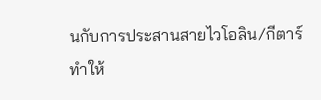นกับการประสานสายไวโอลิน/กีตาร์ทำให้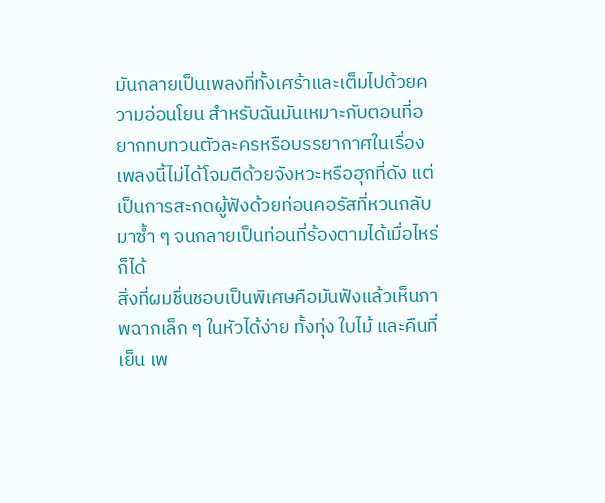มันกลายเป็นเพลงที่ทั้งเศร้าและเต็มไปด้วยความอ่อนโยน สำหรับฉันมันเหมาะกับตอนที่อยากทบทวนตัวละครหรือบรรยากาศในเรื่อง เพลงนี้ไม่ได้โจมตีด้วยจังหวะหรือฮุกที่ดัง แต่เป็นการสะกดผู้ฟังด้วยท่อนคอรัสที่หวนกลับมาซ้ำ ๆ จนกลายเป็นท่อนที่ร้องตามได้เมื่อไหร่ก็ได้
สิ่งที่ผมชื่นชอบเป็นพิเศษคือมันฟังแล้วเห็นภาพฉากเล็ก ๆ ในหัวได้ง่าย ทั้งทุ่ง ใบไม้ และคืนที่เย็น เพ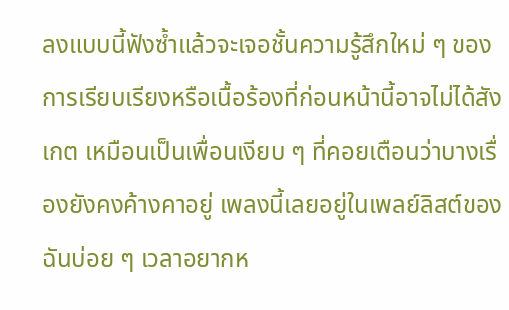ลงแบบนี้ฟังซ้ำแล้วจะเจอชั้นความรู้สึกใหม่ ๆ ของการเรียบเรียงหรือเนื้อร้องที่ก่อนหน้านี้อาจไม่ได้สังเกต เหมือนเป็นเพื่อนเงียบ ๆ ที่คอยเตือนว่าบางเรื่องยังคงค้างคาอยู่ เพลงนี้เลยอยู่ในเพลย์ลิสต์ของฉันบ่อย ๆ เวลาอยากห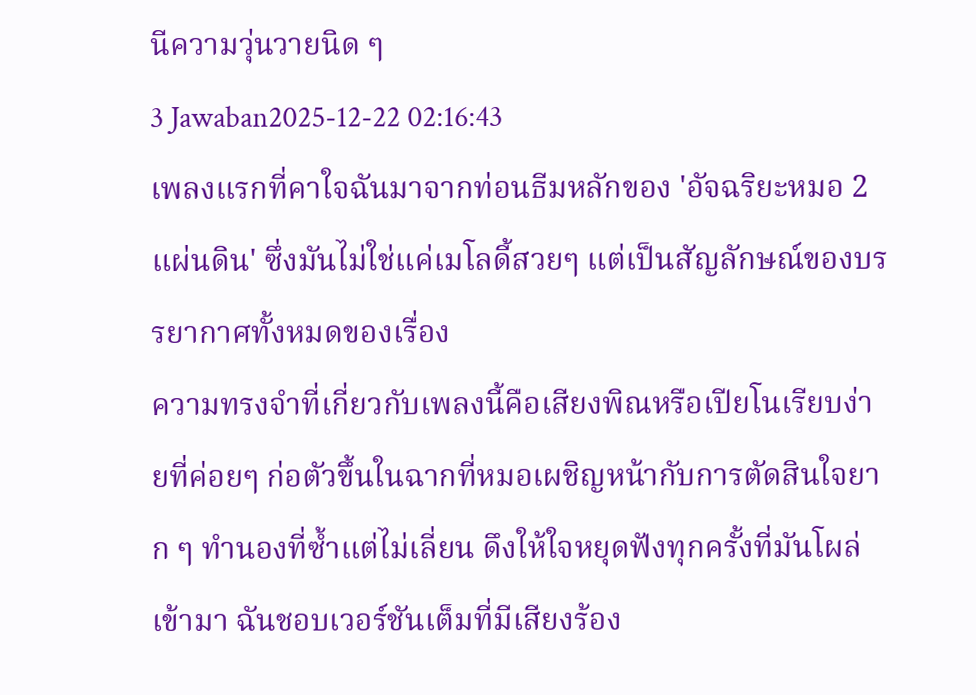นีความวุ่นวายนิด ๆ
3 Jawaban2025-12-22 02:16:43
เพลงแรกที่คาใจฉันมาจากท่อนธีมหลักของ 'อัจฉริยะหมอ 2 แผ่นดิน' ซึ่งมันไม่ใช่แค่เมโลดี้สวยๆ แต่เป็นสัญลักษณ์ของบรรยากาศทั้งหมดของเรื่อง
ความทรงจำที่เกี่ยวกับเพลงนี้คือเสียงพิณหรือเปียโนเรียบง่ายที่ค่อยๆ ก่อตัวขึ้นในฉากที่หมอเผชิญหน้ากับการตัดสินใจยาก ๆ ทำนองที่ซ้ำแต่ไม่เลี่ยน ดึงให้ใจหยุดฟังทุกครั้งที่มันโผล่เข้ามา ฉันชอบเวอร์ชันเต็มที่มีเสียงร้อง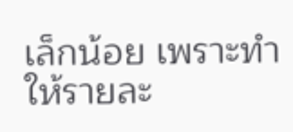เล็กน้อย เพราะทำให้รายละ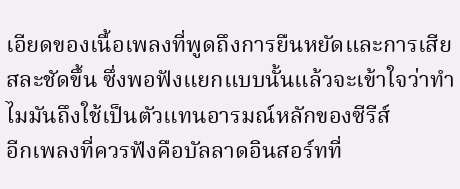เอียดของเนื้อเพลงที่พูดถึงการยืนหยัดและการเสียสละชัดขึ้น ซึ่งพอฟังแยกแบบนั้นแล้วจะเข้าใจว่าทำไมมันถึงใช้เป็นตัวแทนอารมณ์หลักของซีรีส์
อีกเพลงที่ควรฟังคือบัลลาดอินสอร์ทที่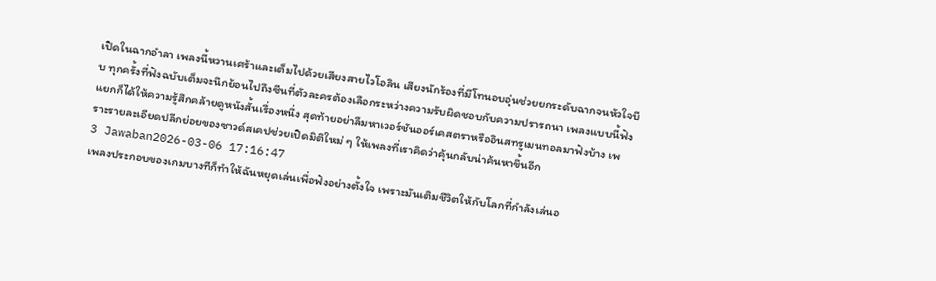เปิดในฉากอำลา เพลงนี้หวานเศร้าและเต็มไปด้วยเสียงสายไวโอลิน เสียงนักร้องที่มีโทนอบอุ่นช่วยยกระดับฉากจนหัวใจบีบ ทุกครั้งที่ฟังฉบับเต็มจะนึกย้อนไปถึงซีนที่ตัวละครต้องเลือกระหว่างความรับผิดชอบกับความปรารถนา เพลงแบบนี้ฟังแยกก็ได้ให้ความรู้สึกคล้ายดูหนังสั้นเรื่องหนึ่ง สุดท้ายอย่าลืมหาเวอร์ชันออร์เคสตราหรืออินสทรูเมนทอลมาฟังบ้าง เพราะรายละเอียดปลีกย่อยของซาวด์สเคปช่วยเปิดมิติใหม่ ๆ ให้เพลงที่เราคิดว่าคุ้นกลับน่าค้นหาขึ้นอีก
3 Jawaban2026-03-06 17:16:47
เพลงประกอบของเกมบางทีก็ทำให้ฉันหยุดเล่นเพื่อฟังอย่างตั้งใจ เพราะมันเติมชีวิตให้กับโลกที่กำลังเล่นอ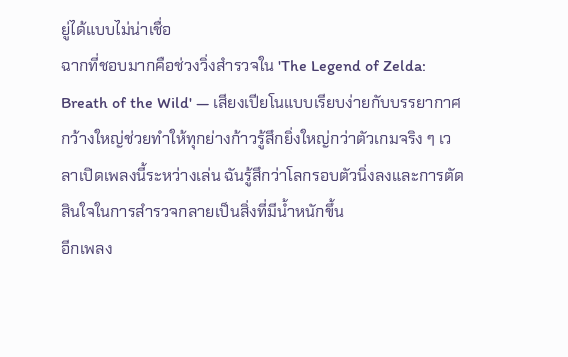ยู่ได้แบบไม่น่าเชื่อ
ฉากที่ชอบมากคือช่วงวิ่งสำรวจใน 'The Legend of Zelda: Breath of the Wild' — เสียงเปียโนแบบเรียบง่ายกับบรรยากาศกว้างใหญ่ช่วยทำให้ทุกย่างก้าวรู้สึกยิ่งใหญ่กว่าตัวเกมจริง ๆ เวลาเปิดเพลงนี้ระหว่างเล่น ฉันรู้สึกว่าโลกรอบตัวนิ่งลงและการตัดสินใจในการสำรวจกลายเป็นสิ่งที่มีน้ำหนักขึ้น
อีกเพลง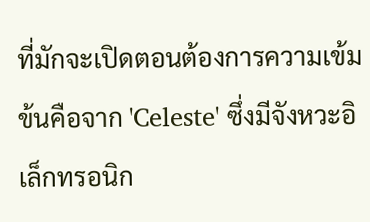ที่มักจะเปิดตอนต้องการความเข้มข้นคือจาก 'Celeste' ซึ่งมีจังหวะอิเล็กทรอนิก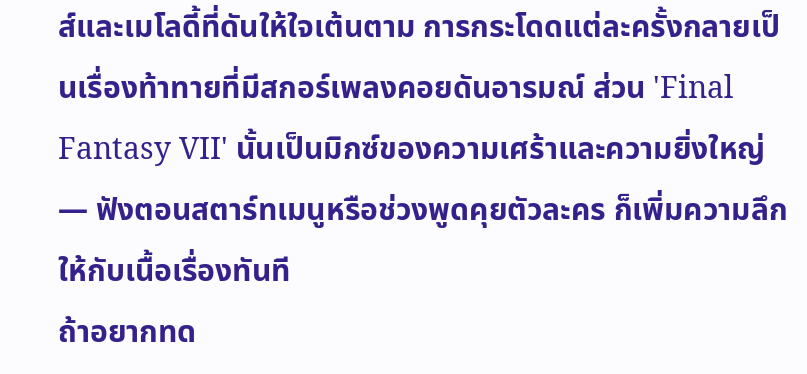ส์และเมโลดี้ที่ดันให้ใจเต้นตาม การกระโดดแต่ละครั้งกลายเป็นเรื่องท้าทายที่มีสกอร์เพลงคอยดันอารมณ์ ส่วน 'Final Fantasy VII' นั้นเป็นมิกซ์ของความเศร้าและความยิ่งใหญ่ — ฟังตอนสตาร์ทเมนูหรือช่วงพูดคุยตัวละคร ก็เพิ่มความลึกให้กับเนื้อเรื่องทันที
ถ้าอยากทด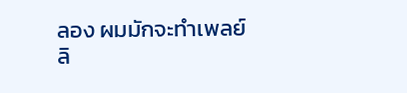ลอง ผมมักจะทำเพลย์ลิ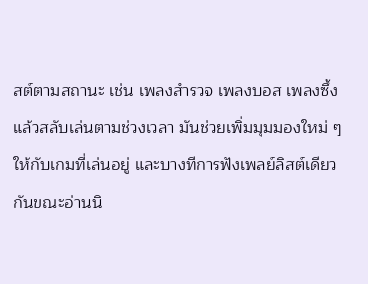สต์ตามสถานะ เช่น เพลงสำรวจ เพลงบอส เพลงซึ้ง แล้วสลับเล่นตามช่วงเวลา มันช่วยเพิ่มมุมมองใหม่ ๆ ให้กับเกมที่เล่นอยู่ และบางทีการฟังเพลย์ลิสต์เดียวกันขณะอ่านนิ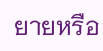ยายหรือ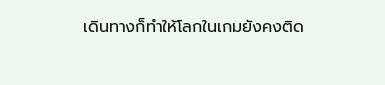เดินทางก็ทำให้โลกในเกมยังคงติด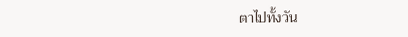ตาไปทั้งวัน